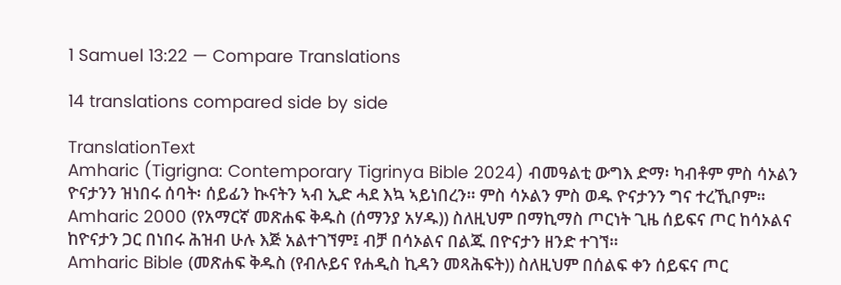1 Samuel 13:22 — Compare Translations

14 translations compared side by side

TranslationText
Amharic (Tigrigna: Contemporary Tigrinya Bible 2024) ብመዓልቲ ውግእ ድማ፡ ካብቶም ምስ ሳኦልን ዮናታንን ዝነበሩ ሰባት፡ ሰይፊን ኲናትን ኣብ ኢድ ሓደ እኳ ኣይነበረን። ምስ ሳኦልን ምስ ወዱ ዮናታንን ግና ተረኺቦም።
Amharic 2000 (የአማርኛ መጽሐፍ ቅዱስ (ሰማንያ አሃዱ)) ስለዚህም በማኪማስ ጦርነት ጊዜ ሰይፍና ጦር ከሳኦልና ከዮናታን ጋር በነበሩ ሕዝብ ሁሉ እጅ አልተገኘም፤ ብቻ በሳኦልና በልጁ በዮናታን ዘንድ ተገኘ።
Amharic Bible (መጽሐፍ ቅዱስ (የብሉይና የሐዲስ ኪዳን መጻሕፍት)) ስለዚህም በሰልፍ ቀን ሰይፍና ጦር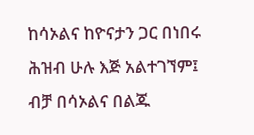ከሳኦልና ከዮናታን ጋር በነበሩ ሕዝብ ሁሉ እጅ አልተገኘም፤ ብቻ በሳኦልና በልጁ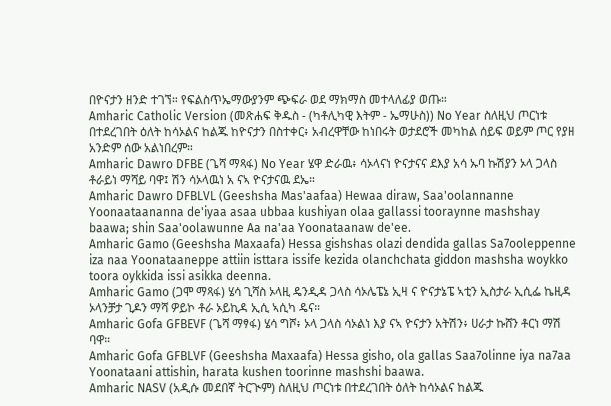በዮናታን ዘንድ ተገኘ። የፍልስጥኤማውያንም ጭፍራ ወደ ማክማስ መተላለፊያ ወጡ።
Amharic Catholic Version (መጽሐፍ ቅዱስ - (ካቶሊካዊ እትም - ኤማሁስ)) No Year ስለዚህ ጦርነቱ በተደረገበት ዕለት ከሳኦልና ከልጁ ከዮናታን በስተቀር፥ አብረዋቸው ከነበሩት ወታደሮች መካከል ሰይፍ ወይም ጦር የያዘ አንድም ሰው አልነበረም።
Amharic Dawro DFBE (ጌሻ ማጻፋ) No Year ሄዋ ድራዉ፥ ሳኦላናነ ዮናታናና ደእያ አሳ ኡባ ኩሽያን ኦላ ጋላስ ቶራይነ ማሻይ ባዋ፤ ሽን ሳኦላዉነ አ ናኣ ዮናታናዉ ደኤ።
Amharic Dawro DFBLVL (Geeshsha Mas'aafaa) Hewaa diraw, Saa'oolannanne Yoonaataananna de'iyaa asaa ubbaa kushiyan olaa gallassi tooraynne mashshay baawa; shin Saa'oolawunne Aa na'aa Yoonataanaw de'ee.
Amharic Gamo (Geeshsha Maxaafa) Hessa gishshas olazi dendida gallas Sa7ooleppenne iza naa Yoonataaneppe attiin isttara issife kezida olanchchata giddon mashsha woykko toora oykkida issi asikka deenna.
Amharic Gamo (ጋሞ ማጻፋ) ሄሳ ጊሻስ ኦላዚ ዴንዲዳ ጋላስ ሳኦሌፔኔ ኢዛ ና ዮናታኔፔ ኣቲን ኢስታራ ኢሲፌ ኬዚዳ ኦላንቻታ ጊዶን ማሻ ዎይኮ ቶራ ኦይኪዳ ኢሲ ኣሲካ ዴና።
Amharic Gofa GFBEVF (ጌሻ ማፃፋ) ሄሳ ግሾ፥ ኦላ ጋላስ ሳኦልነ እያ ናኣ ዮናታን አትሽን፥ ሀራታ ኩሸን ቶርነ ማሽ ባዋ።
Amharic Gofa GFBLVF (Geeshsha Maxaafa) Hessa gisho, ola gallas Saa7olinne iya na7aa Yoonataani attishin, harata kushen toorinne mashshi baawa.
Amharic NASV (አዲሱ መደበኛ ትርጒም) ስለዚህ ጦርነቱ በተደረገበት ዕለት ከሳኦልና ከልጁ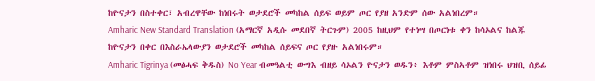ከዮናታን በስተቀር፣ አብረዋቸው ከነበሩት ወታደሮች መካከል ሰይፍ ወይም ጦር የያዘ አንድም ሰው አልነበረም።
Amharic New Standard Translation (አማርኛ አዲሱ መደበኛ ትርጉም) 2005 ከዚህም የተነሣ በጦርነቱ ቀን ከሳኦልና ከልጁ ከዮናታን በቀር በእስራኤላውያን ወታደሮች መካከል ሰይፍና ጦር የያዙ አልነበሩም።
Amharic Tigrinya (መፅሓፍ ቅዱስ) No Year ብመዓልቲ ውግእ ብዘይ ሳኦልን ዮናታን ወዱን፥ እቶም ምስኣቶም ዝነበሩ ህዝቢ ሰይፊ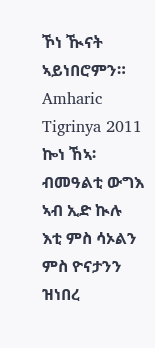ኾነ ዂናት ኣይነበሮምን።
Amharic Tigrinya 2011 ኰነ ኸኣ፡ ብመዓልቲ ውግእ ኣብ ኢድ ኲሉ እቲ ምስ ሳኦልን ምስ ዮናታንን ዝነበረ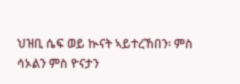ህዝቢ ሴፍ ወይ ኲናት ኣይተረኸበን፡ ምስ ሳኦልን ምስ ዮናታን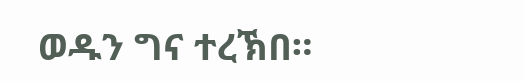ወዱን ግና ተረኽበ።